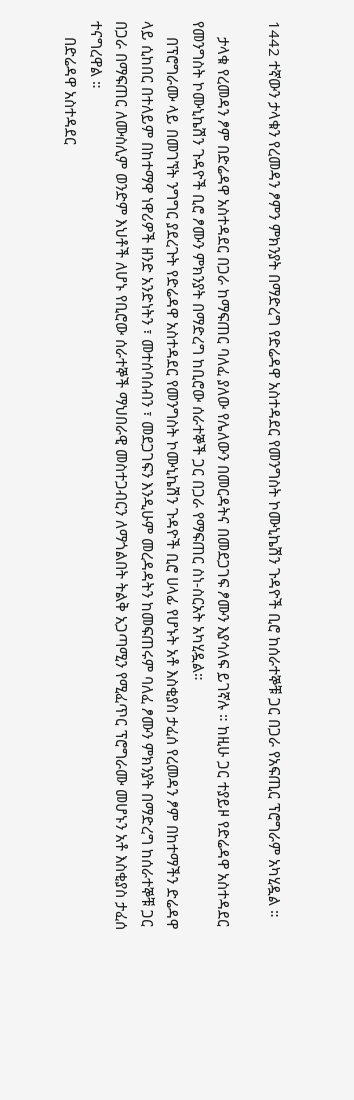1442 ተኛውን ታላቁን የረመዳን ፆምን ምክንያት በማድረግ የድሬዳዋ አስተዳደር የመንግስት ኮሙኒኬሽን ጉዳዮች ቢሮ ከሰራተኞቹ ጋር በጋራ የአፍጢር ፕሮግራም አካሂዷል ።

    ታላቁ የረመዳን ፆም በድሬዳዋ አስተዳደር በጋራ ከማፍጠር ባለፈ ያለው የሌለውን በመርዳትና በመደጋገፍ ፆሙን እያሳለፍ ይገኛሉ ። ከዚሁ ጋር ተያይዞ የድሬዳዋ አስተዳደር የመንግስት ኮሙኒኬሽን ጉዳዮች ቢሮ ፆሙን ምክንያት በማድረግ ከቢሮው ሰራተኞች ጋር በጋራ የማፍጠር ስነ-ስርአት አካሂዷል።
    በፕሮግራሙ ላይ በመገኘት ንግግር ያደረጉት የድሬዳዋ አስተዳደር የመንግስት ኮሙኒኬሽን ጉዳዮች ቢሮ ሀላፊ የሆኑት አቶ እስቂያስ ታፈሰ የረመዳን ፆም በከተማችን ድሬዳዋ ላይ ሲከበር በተለይም በከተማዋ ነዋሪዎች ዘንድ አንድነትን ፣ መተሰባሰብን ፣ መደጋገፍን እንዲሁም መረዳዳትን ከመፍጠሩም ባለፈ ፆሙን ምክንያት በማድረግ ከሰራተኞቹ ጋር በጋራ በማፍጠር ለሙስሊም ወንድም እህቶች ለሆኑ የቢሮው ሰራተኞች ማህበራዊ መስተጋብርን ለማጎልበት ትልቅ አጋጣሚን የሚፈጥር ፕሮግራሙ መሆኑን አቶ እስቂያስ ታፈሰ ተናግረዋል ።
    በድሬዳዋ አስተዳደር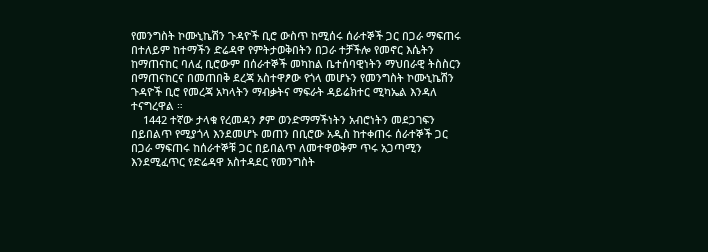የመንግስት ኮሙኒኬሽን ጉዳዮች ቢሮ ውስጥ ከሚሰሩ ሰራተኞች ጋር በጋራ ማፍጠሩ በተለይም ከተማችን ድሬዳዋ የምትታወቅበትን በጋራ ተቻችሎ የመኖር እሴትን ከማጠናከር ባለፈ ቢሮውም በሰራተኞች መካከል ቤተሰባዊነትን ማህበራዊ ትስስርን በማጠናከርና በመጠበቅ ደረጃ አስተዋፆው የጎላ መሆኑን የመንግስት ኮሙኒኬሽን ጉዳዮች ቢሮ የመረጃ አካላትን ማብቃትና ማፍራት ዳይሬክተር ሚካኤል እንዳለ ተናግረዋል ።
    1442 ተኛው ታላቁ የረመዳን ፆም ወንድማማችነትን አብሮነትን መደጋገፍን በይበልጥ የሚያጎላ እንደመሆኑ መጠን በቢሮው አዲስ ከተቀጠሩ ሰራተኞች ጋር በጋራ ማፍጠሩ ከሰራተኞቹ ጋር በይበልጥ ለመተዋወቅም ጥሩ አጋጣሚን እንደሚፈጥር የድሬዳዋ አስተዳደር የመንግስት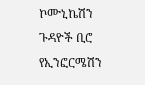ኮሙኒኬሽን ጉዳዮች ቢሮ የኢንፎርሜሽን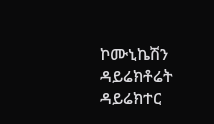ኮሙኒኬሽን ዳይሬክቶሬት ዳይሬክተር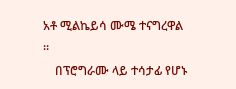አቶ ሚልኬይሳ ሙሜ ተናግረዋል ።
    በፕሮግራሙ ላይ ተሳታፊ የሆኑ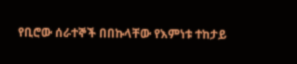የቢሮው ሰራተኞች በበኩላቸው የእምነቱ ተከታይ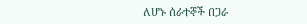ለሆኑ ሰራተኞች በጋራ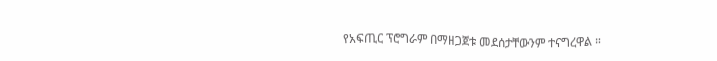የአፍጢር ፕሮግራም በማዘጋጀቱ መደሰታቸውንም ተናግረዋል ።